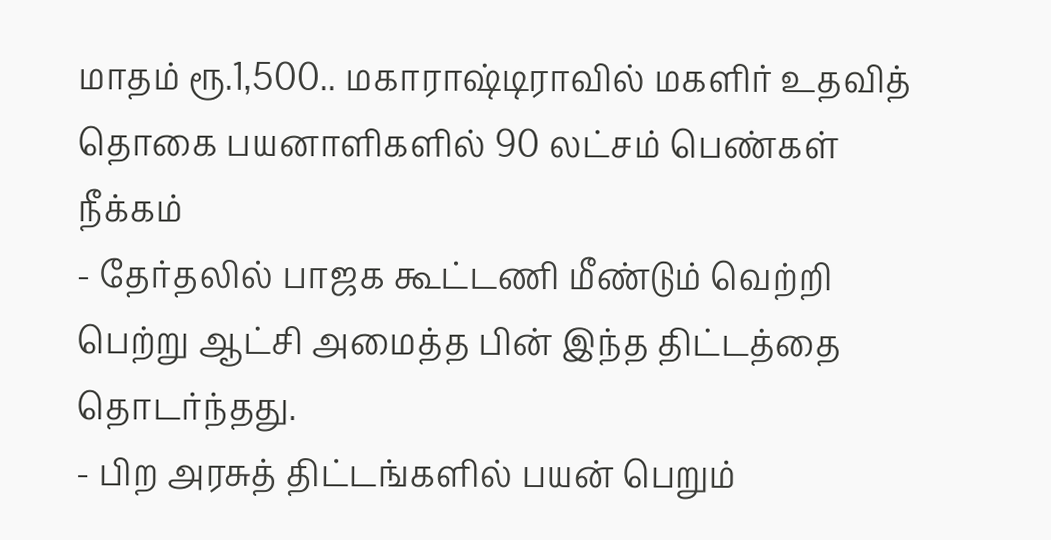மாதம் ரூ.1,500.. மகாராஷ்டிராவில் மகளிர் உதவித் தொகை பயனாளிகளில் 90 லட்சம் பெண்கள் நீக்கம்
- தேர்தலில் பாஜக கூட்டணி மீண்டும் வெற்றி பெற்று ஆட்சி அமைத்த பின் இந்த திட்டத்தை தொடர்ந்தது.
- பிற அரசுத் திட்டங்களில் பயன் பெறும்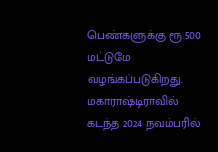பெண்களுக்கு ரூ.500 மட்டுமே வழங்கப்படுகிறது.
மகாராஷ்டிராவில் கடந்த 2024 நவம்பரில்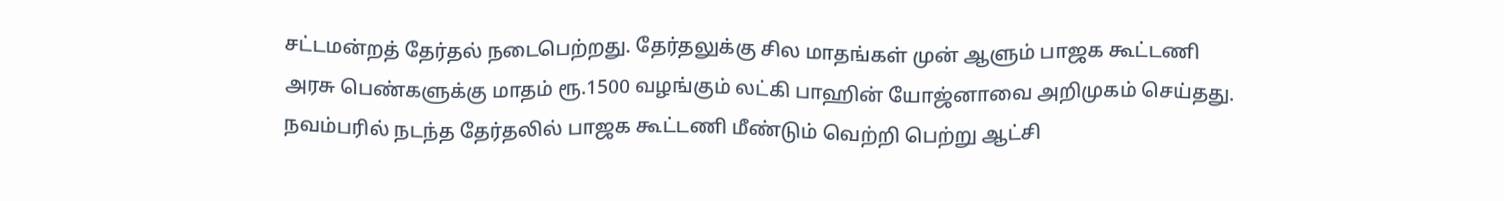சட்டமன்றத் தேர்தல் நடைபெற்றது. தேர்தலுக்கு சில மாதங்கள் முன் ஆளும் பாஜக கூட்டணி அரசு பெண்களுக்கு மாதம் ரூ.1500 வழங்கும் லட்கி பாஹின் யோஜ்னாவை அறிமுகம் செய்தது.
நவம்பரில் நடந்த தேர்தலில் பாஜக கூட்டணி மீண்டும் வெற்றி பெற்று ஆட்சி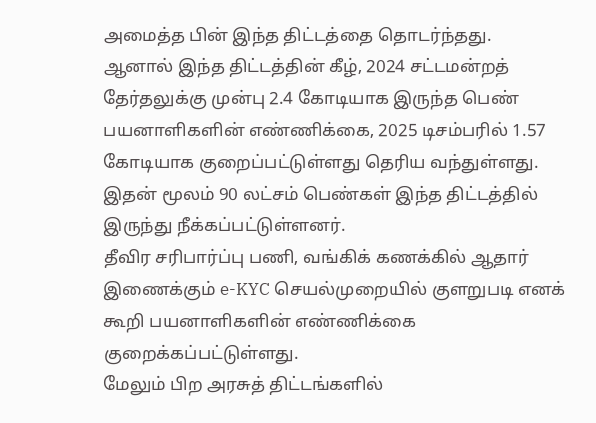அமைத்த பின் இந்த திட்டத்தை தொடர்ந்தது.
ஆனால் இந்த திட்டத்தின் கீழ், 2024 சட்டமன்றத் தேர்தலுக்கு முன்பு 2.4 கோடியாக இருந்த பெண் பயனாளிகளின் எண்ணிக்கை, 2025 டிசம்பரில் 1.57 கோடியாக குறைப்பட்டுள்ளது தெரிய வந்துள்ளது. இதன் மூலம் 90 லட்சம் பெண்கள் இந்த திட்டத்தில் இருந்து நீக்கப்பட்டுள்ளனர்.
தீவிர சரிபார்ப்பு பணி, வங்கிக் கணக்கில் ஆதார் இணைக்கும் e-KYC செயல்முறையில் குளறுபடி எனக் கூறி பயனாளிகளின் எண்ணிக்கை குறைக்கப்பட்டுள்ளது.
மேலும் பிற அரசுத் திட்டங்களில்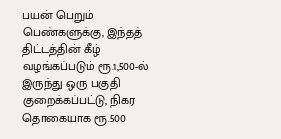பயன் பெறும் பெண்களுக்கு, இந்தத் திட்டத்தின் கீழ் வழங்கப்படும் ரூ.1,500-ல் இருந்து ஒரு பகுதி குறைக்கப்பட்டு, நிகர தொகையாக ரூ.500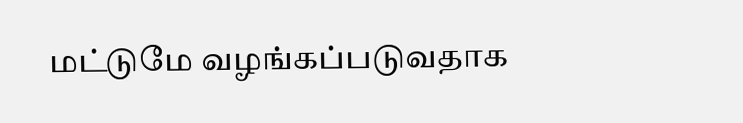மட்டுமே வழங்கப்படுவதாக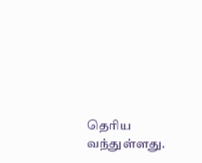தெரிய வந்துள்ளது.